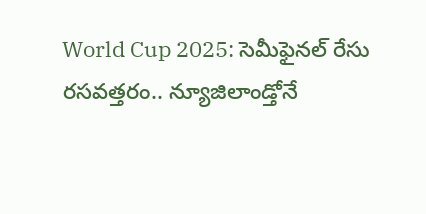World Cup 2025: సెమీఫైనల్ రేసు రసవత్తరం.. న్యూజిలాండ్తోనే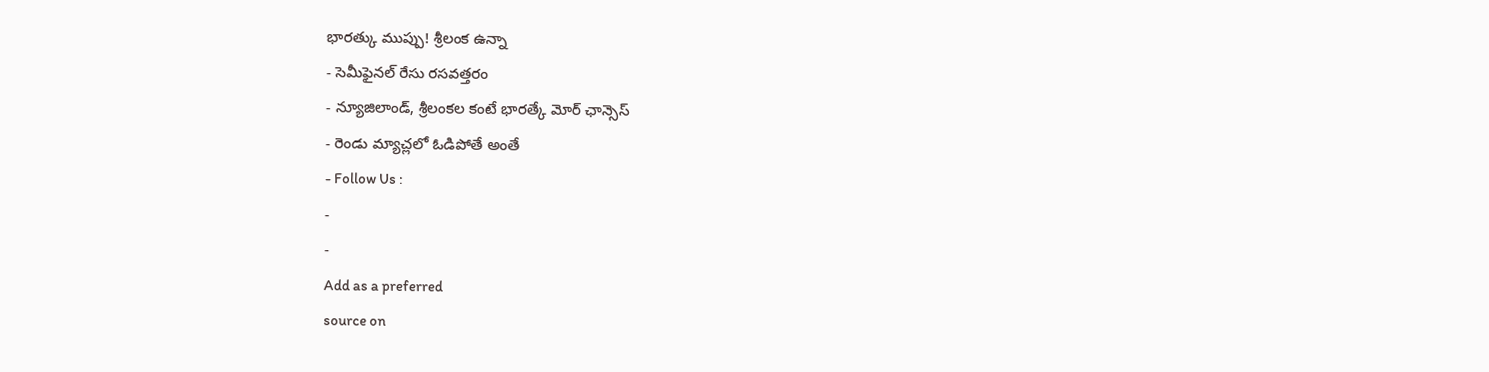భారత్కు ముప్పు! శ్రీలంక ఉన్నా
- సెమీఫైనల్ రేసు రసవత్తరం
- న్యూజిలాండ్, శ్రీలంకల కంటే భారత్కే మోర్ ఛాన్సెస్
- రెండు మ్యాచ్లలో ఓడిపోతే అంతే
- Follow Us :
-
-
Add as a preferred
source on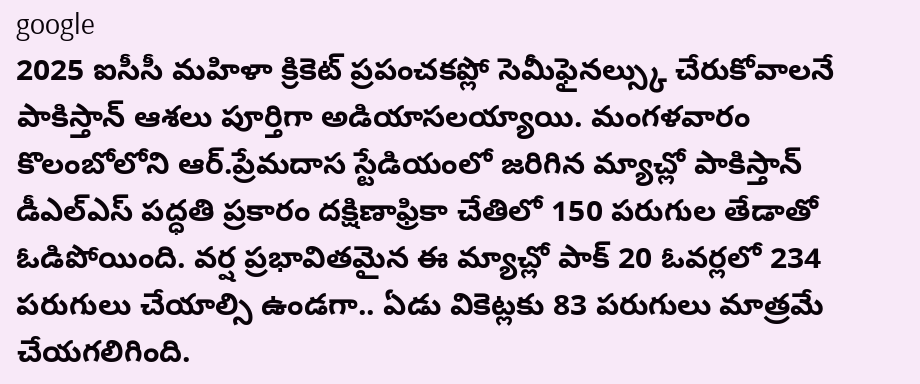google
2025 ఐసీసీ మహిళా క్రికెట్ ప్రపంచకప్లో సెమీఫైనల్స్కు చేరుకోవాలనే పాకిస్తాన్ ఆశలు పూర్తిగా అడియాసలయ్యాయి. మంగళవారం కొలంబోలోని ఆర్.ప్రేమదాస స్టేడియంలో జరిగిన మ్యాచ్లో పాకిస్తాన్ డీఎల్ఎస్ పద్ధతి ప్రకారం దక్షిణాఫ్రికా చేతిలో 150 పరుగుల తేడాతో ఓడిపోయింది. వర్ష ప్రభావితమైన ఈ మ్యాచ్లో పాక్ 20 ఓవర్లలో 234 పరుగులు చేయాల్సి ఉండగా.. ఏడు వికెట్లకు 83 పరుగులు మాత్రమే చేయగలిగింది.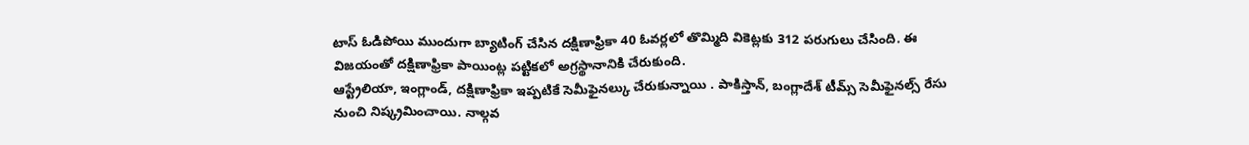టాస్ ఓడిపోయి ముందుగా బ్యాటింగ్ చేసిన దక్షిణాఫ్రికా 40 ఓవర్లలో తొమ్మిది వికెట్లకు 312 పరుగులు చేసింది. ఈ విజయంతో దక్షిణాఫ్రికా పాయింట్ల పట్టికలో అగ్రస్థానానికి చేరుకుంది.
ఆస్ట్రేలియా, ఇంగ్లాండ్, దక్షిణాఫ్రికా ఇప్పటికే సెమీఫైనల్కు చేరుకున్నాయి . పాకిస్తాన్, బంగ్లాదేశ్ టీమ్స్ సెమీఫైనల్స్ రేసు నుంచి నిష్క్రమించాయి. నాల్గవ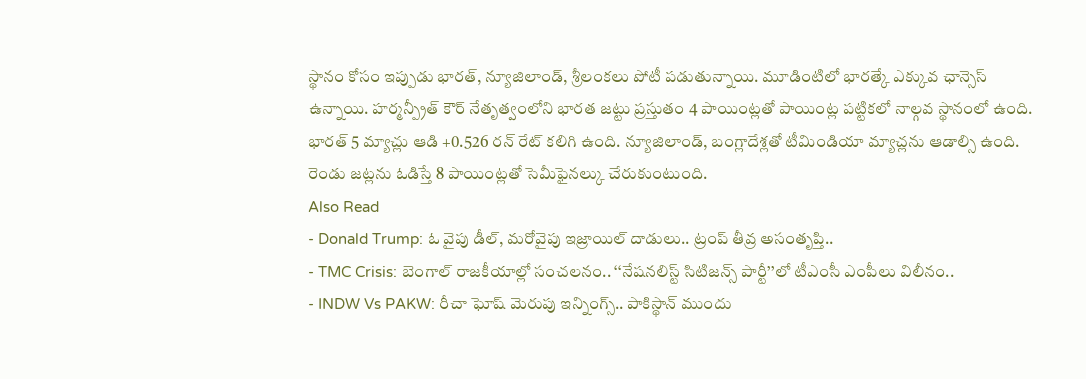స్థానం కోసం ఇప్పుడు భారత్, న్యూజిలాండ్, శ్రీలంకలు పోటీ పడుతున్నాయి. మూడింటిలో భారత్కే ఎక్కువ ఛాన్సెస్ ఉన్నాయి. హర్మన్ప్రీత్ కౌర్ నేతృత్వంలోని భారత జట్టు ప్రస్తుతం 4 పాయింట్లతో పాయింట్ల పట్టికలో నాల్గవ స్థానంలో ఉంది. భారత్ 5 మ్యాచ్లు ఆడి +0.526 రన్ రేట్ కలిగి ఉంది. న్యూజిలాండ్, బంగ్లాదేశ్లతో టీమిండియా మ్యాచ్లను ఆడాల్సి ఉంది. రెండు జట్లను ఓడిస్తే 8 పాయింట్లతో సెమీఫైనల్కు చేరుకుంటుంది.
Also Read
- Donald Trump: ఓ వైపు డీల్, మరోవైపు ఇజ్రాయిల్ దాడులు.. ట్రంప్ తీవ్ర అసంతృప్తి..
- TMC Crisis: బెంగాల్ రాజకీయాల్లో సంచలనం.. ‘‘నేషనలిస్ట్ సిటిజన్స్ పార్టీ’’లో టీఎంసీ ఎంపీలు విలీనం..
- INDW Vs PAKW: రీచా ఘోష్ మెరుపు ఇన్నింగ్స్.. పాకిస్థాన్ ముందు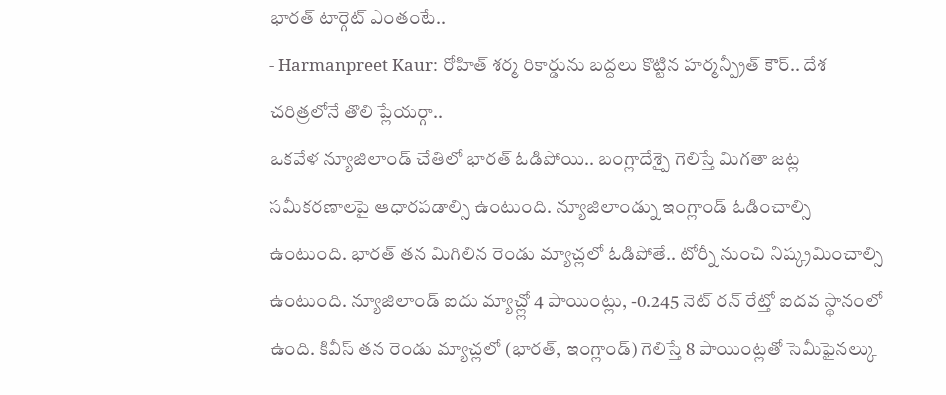భారత్ టార్గెట్ ఎంతంటే..
- Harmanpreet Kaur: రోహిత్ శర్మ రికార్డును బద్దలు కొట్టిన హర్మన్ప్రీత్ కౌర్.. దేశ చరిత్రలోనే తొలి ప్లేయర్గా..
ఒకవేళ న్యూజిలాండ్ చేతిలో భారత్ ఓడిపోయి.. బంగ్లాదేశ్పై గెలిస్తే మిగతా జట్ల సమీకరణాలపై ఆధారపడాల్సి ఉంటుంది. న్యూజిలాండ్ను ఇంగ్లాండ్ ఓడించాల్సి ఉంటుంది. భారత్ తన మిగిలిన రెండు మ్యాచ్లలో ఓడిపోతే.. టోర్నీ నుంచి నిష్క్రమించాల్సి ఉంటుంది. న్యూజిలాండ్ ఐదు మ్యాచ్ల్లో 4 పాయింట్లు, -0.245 నెట్ రన్ రేట్తో ఐదవ స్థానంలో ఉంది. కివీస్ తన రెండు మ్యాచ్లలో (భారత్, ఇంగ్లాండ్) గెలిస్తే 8 పాయింట్లతో సెమీఫైనల్కు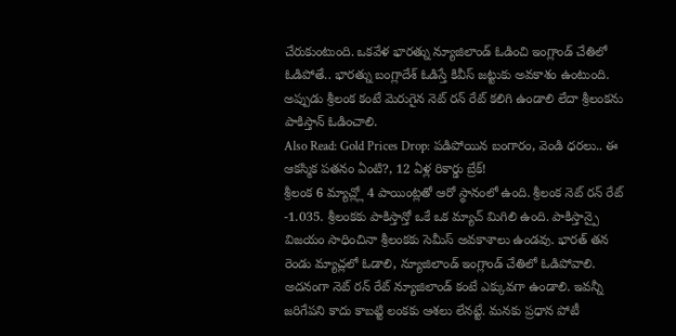చేరుకుంటుంది. ఒకవేళ భారత్ను న్యూజిలాండ్ ఓడించి ఇంగ్లాండ్ చేతిలో ఓడిపోతే.. భారత్ను బంగ్లాదేశ్ ఓడిస్తే కివీస్ జట్టుకు అవకాశం ఉంటుంది. అప్పుడు శ్రీలంక కంటే మెరుగైన నెట్ రన్ రేట్ కలిగి ఉండాలి లేదా శ్రీలంకను పాకిస్తాన్ ఓడించాలి.
Also Read: Gold Prices Drop: పడిపోయిన బంగారం, వెండి ధరలు.. ఈ ఆకస్మిక పతనం ఏంటి?, 12 ఏళ్ల రికార్డు బ్రేక్!
శ్రీలంక 6 మ్యాచ్ల్లో 4 పాయింట్లతో ఆరో స్థానంలో ఉంది. శ్రీలంక నెట్ రన్ రేట్ -1.035. శ్రీలంకకు పాకిస్తాన్తో ఒకే ఒక మ్యాచ్ మిగిలి ఉంది. పాకిస్తాన్పై విజయం సాధించినా శ్రీలంకకు సెమీస్ అవకాశాలు ఉండవు. భారత్ తన రెండు మ్యాచ్లలో ఓడాలి, న్యూజిలాండ్ ఇంగ్లాండ్ చేతిలో ఓడిపోవాలి. అదనంగా నెట్ రన్ రేట్ న్యూజిలాండ్ కంటే ఎక్కువగా ఉండాలి. ఇవన్నీ జరిగేపని కాదు కాబట్టి లంకకు ఆశలు లేనట్టే. మనకు ప్రధాన పోటీ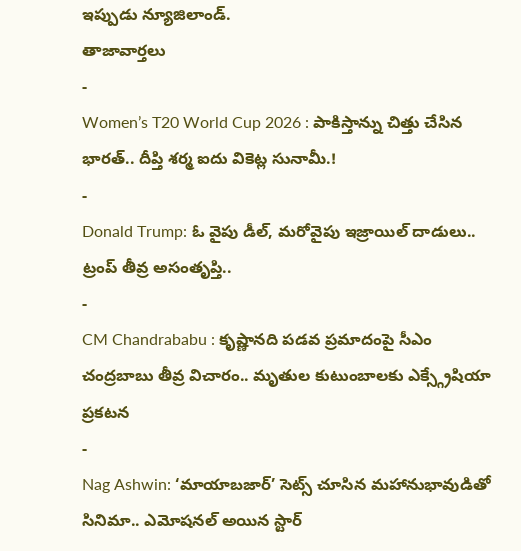ఇప్పుడు న్యూజిలాండ్.
తాజావార్తలు
-
Women’s T20 World Cup 2026 : పాకిస్తాన్ను చిత్తు చేసిన భారత్.. దీప్తి శర్మ ఐదు వికెట్ల సునామీ.!
-
Donald Trump: ఓ వైపు డీల్, మరోవైపు ఇజ్రాయిల్ దాడులు.. ట్రంప్ తీవ్ర అసంతృప్తి..
-
CM Chandrababu : కృష్ణానది పడవ ప్రమాదంపై సీఎం చంద్రబాబు తీవ్ర విచారం.. మృతుల కుటుంబాలకు ఎక్స్గ్రేషియా ప్రకటన
-
Nag Ashwin: ‘మాయాబజార్’ సెట్స్ చూసిన మహానుభావుడితో సినిమా.. ఎమోషనల్ అయిన స్టార్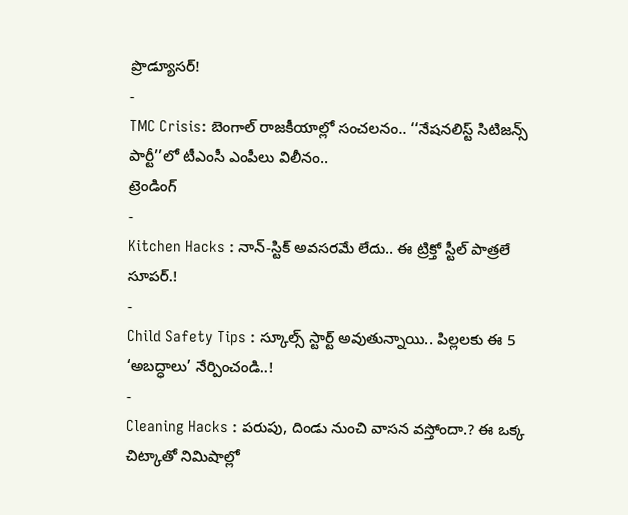ప్రొడ్యూసర్!
-
TMC Crisis: బెంగాల్ రాజకీయాల్లో సంచలనం.. ‘‘నేషనలిస్ట్ సిటిజన్స్ పార్టీ’’లో టీఎంసీ ఎంపీలు విలీనం..
ట్రెండింగ్
-
Kitchen Hacks : నాన్-స్టిక్ అవసరమే లేదు.. ఈ ట్రిక్తో స్టీల్ పాత్రలే సూపర్.!
-
Child Safety Tips : స్కూల్స్ స్టార్ట్ అవుతున్నాయి.. పిల్లలకు ఈ 5 ‘అబద్ధాలు’ నేర్పించండి..!
-
Cleaning Hacks : పరుపు, దిండు నుంచి వాసన వస్తోందా.? ఈ ఒక్క చిట్కాతో నిమిషాల్లో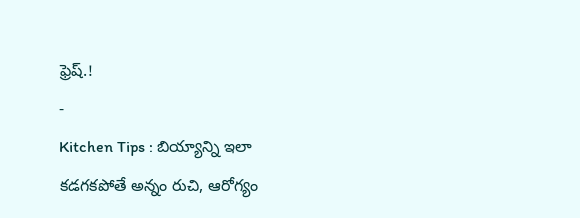ఫ్రెష్.!
-
Kitchen Tips : బియ్యాన్ని ఇలా కడగకపోతే అన్నం రుచి, ఆరోగ్యం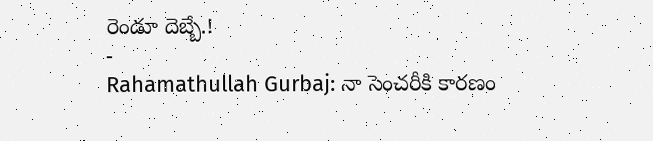రెండూ దెబ్బే.!
-
Rahamathullah Gurbaj: నా సెంచరీకి కారణం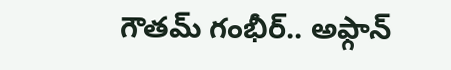గౌతమ్ గంభీర్.. అఫ్గాన్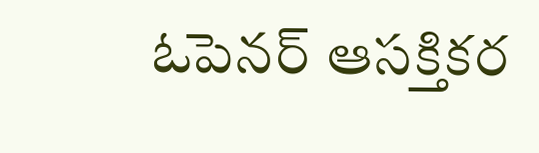ఓపెనర్ ఆసక్తికర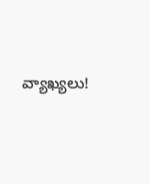వ్యాఖ్యలు!